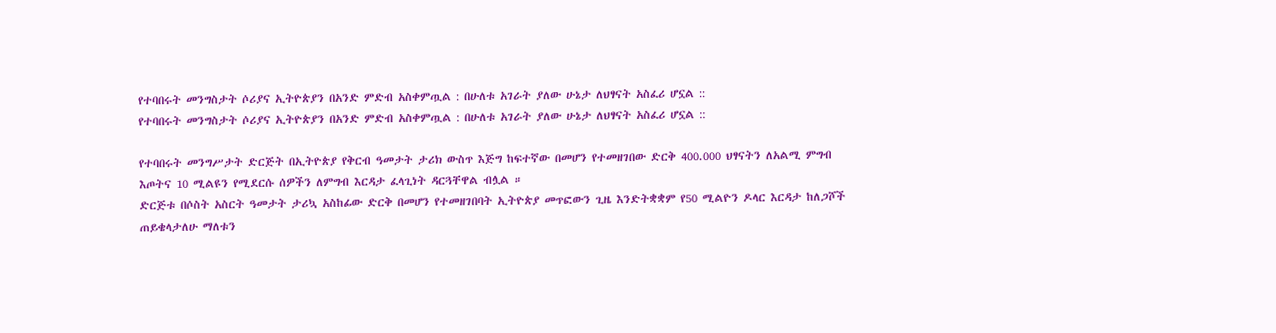የተባበሩት መንግስታት ሶሪያና ኢትዮጵያን በአንድ ምድብ አስቀምጧል : በሁለቱ አገራት ያለው ሁኔታ ለህፃናት አስፈሪ ሆኗል ::
የተባበሩት መንግስታት ሶሪያና ኢትዮጵያን በአንድ ምድብ አስቀምጧል : በሁለቱ አገራት ያለው ሁኔታ ለህፃናት አስፈሪ ሆኗል ::

የተባበሩት መንግሥታት ድርጅት በኢትዮጵያ የቅርብ ዓመታት ታሪክ ውስጥ እጅግ ከፍተኛው በመሆን የተመዘገበው ድርቅ 400.000 ህፃናትን ለአልሚ ምግብ እጦትና 10 ሚልዩን የሚደርሱ ሰዎችን ለምግብ እርዳታ ፈላጊነት ዳርጓቸዋል ብሏል ።
ድርጅቱ በሶስት አስርት ዓመታት ታሪኳ አስከፊው ድርቅ በመሆን የተመዘገበባት ኢትዮጵያ መጥፎውን ጊዜ እንድትቋቋም የ50 ሚልዮን ዶላር እርዳታ ከለጋሾች ጠይቄላታለሁ ማለቱን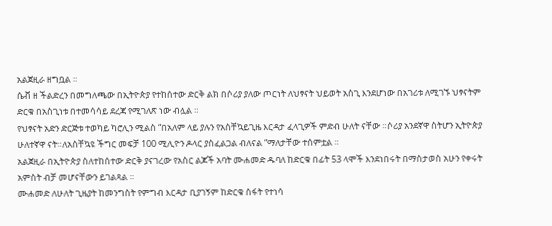አልጀዚራ ዘግቧል ።
ሴቭ ዘ ችልድረን በመግለጫው በኢትዮጵያ የተከሰተው ድርቅ ልክ በሶሪያ ያለው ጦርነት ለህፃናት ህይወት አስጊ እንደሆነው በአገሪቱ ለሚገኙ ህፃናትም ድርቁ በአስጊነቱ በተመሳሳይ ደረጃ የሚገለጽ ነው ብሏል ።
የህፃናት አድን ድርጅቱ ተወካይ ካሮሊን ሚልስ “በአለም ላይ ያሉን የአስቸኳይጊዜ እርዳታ ፈላጊዎች ምድብ ሁለት ናቸው ።ሶሪያ አንደኛዋ ስትሆን ኢትዮጵያ ሁለተኛዋ ናት።ለአስቸኳዩ ችግር መፍቻ 100 ሚሊዮን ዶላር ያስፈልጋል ብለናል “ማለታቸው ተሰምቷል ።
አልጀዚራ በኢትዮጵያ ስለተከሰተው ድርቅ ያናገረው የአስር ልጆች አባት ሙሐመድ ዱባለ ከድርቁ በፊት 53 ላሞች እንደነበሩት በማስታወስ አሁን የቀሩት አምስት ብቻ መሆናቸውን ይገልጻል ።
ሙሐመድ ለሁለት ጊዜያት ከመንግስት የምግብ እርዳታ ቢያገኝም ከድርቁ ስፋት የተነሳ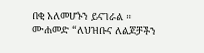በቂ አለመሆኑን ይናገራል ።
ሙሐመድ “ለህዝቡና ለልጆቻችን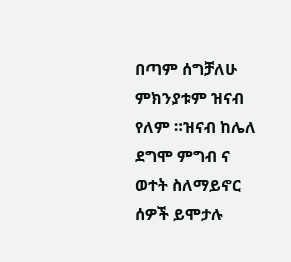በጣም ሰግቻለሁ ምክንያቱም ዝናብ የለም ።ዝናብ ከሌለ ደግሞ ምግብ ና ወተት ስለማይኖር ሰዎች ይሞታሉ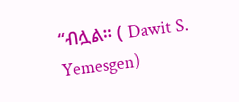“ብሏል። ( Dawit S. Yemesgen)